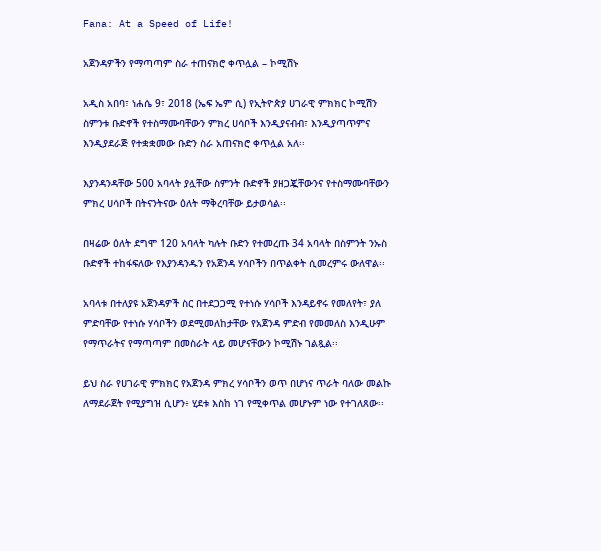Fana: At a Speed of Life!

አጀንዳዎችን የማጣጣም ስራ ተጠናክሮ ቀጥሏል – ኮሚሽኑ

አዲስ አበባ፣ ነሐሴ 9፣ 2018 (ኤፍ ኤም ሲ) የኢትዮጵያ ሀገራዊ ምክክር ኮሚሽን ስምንቱ ቡድኖች የተስማሙባቸውን ምክረ ሀሳቦች እንዲያናብብ፣ እንዲያጣጥምና እንዲያደራጅ የተቋቋመው ቡድን ስራ አጠናክሮ ቀጥሏል አለ፡፡

እያንዳንዳቸው 500 አባላት ያሏቸው ስምንት ቡድኖች ያዘጋጇቸውንና የተስማሙባቸውን ምክረ ሀሳቦች በትናንትናው ዕለት ማቅረባቸው ይታወሳል፡፡

በዛሬው ዕለት ደግሞ 120 አባላት ካሉት ቡድን የተመረጡ 34 አባላት በስምንት ንኡስ ቡድኖች ተከፋፍለው የእያንዳንዱን የአጀንዳ ሃሳቦችን በጥልቀት ሲመረምሩ ውለዋል፡፡

አባላቱ በተለያዩ አጀንዳዎች ስር በተደጋጋሚ የተነሱ ሃሳቦች እንዳይኖሩ የመለየት፣ ያለ ምድባቸው የተነሱ ሃሳቦችን ወደሚመለከታቸው የአጀንዳ ምድብ የመመለስ እንዲሁም የማጥራትና የማጣጣም በመስራት ላይ መሆናቸውን ኮሚሽኑ ገልጿል፡፡

ይህ ስራ የሀገራዊ ምክክር የአጀንዳ ምክረ ሃሳቦችን ወጥ በሆነና ጥራት ባለው መልኩ ለማደራጀት የሚያግዝ ሲሆን፥ ሂደቱ እስከ ነገ የሚቀጥል መሆኑም ነው የተገለጸው፡፡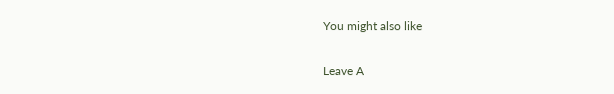You might also like

Leave A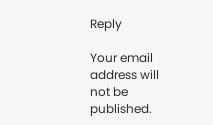Reply

Your email address will not be published.